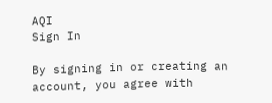AQI
Sign In

By signing in or creating an account, you agree with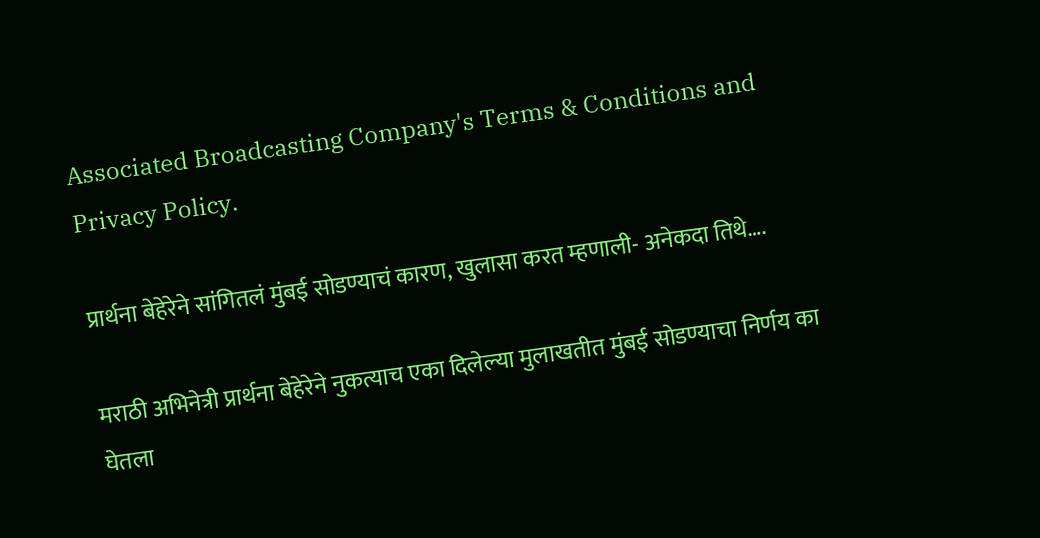Associated Broadcasting Company's Terms & Conditions and Privacy Policy.

प्रार्थना बेहेरेने सांगितलं मुंबई सोडण्याचं कारण, खुलासा करत म्हणाली- अनेकदा तिथे….

मराठी अभिनेत्री प्रार्थना बेहेरेने नुकत्याच एका दिलेल्या मुलाखतीत मुंबई सोडण्याचा निर्णय का घेतला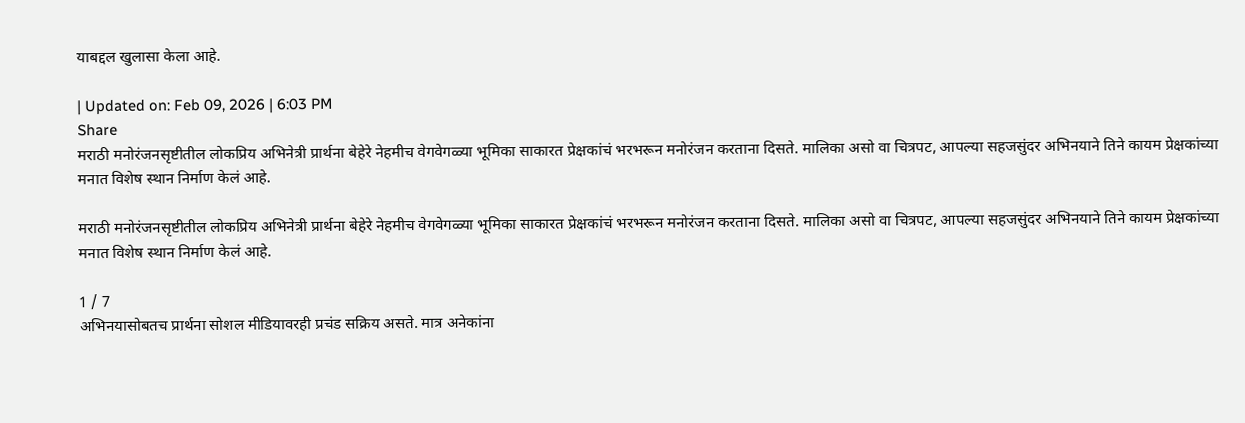याबद्दल खुलासा केला आहे.

| Updated on: Feb 09, 2026 | 6:03 PM
Share
मराठी मनोरंजनसृष्टीतील लोकप्रिय अभिनेत्री प्रार्थना बेहेरे नेहमीच वेगवेगळ्या भूमिका साकारत प्रेक्षकांचं भरभरून मनोरंजन करताना दिसते. मालिका असो वा चित्रपट, आपल्या सहजसुंदर अभिनयाने तिने कायम प्रेक्षकांच्या मनात विशेष स्थान निर्माण केलं आहे.

मराठी मनोरंजनसृष्टीतील लोकप्रिय अभिनेत्री प्रार्थना बेहेरे नेहमीच वेगवेगळ्या भूमिका साकारत प्रेक्षकांचं भरभरून मनोरंजन करताना दिसते. मालिका असो वा चित्रपट, आपल्या सहजसुंदर अभिनयाने तिने कायम प्रेक्षकांच्या मनात विशेष स्थान निर्माण केलं आहे.

1 / 7
अभिनयासोबतच प्रार्थना सोशल मीडियावरही प्रचंड सक्रिय असते. मात्र अनेकांना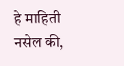हे माहिती नसेल की,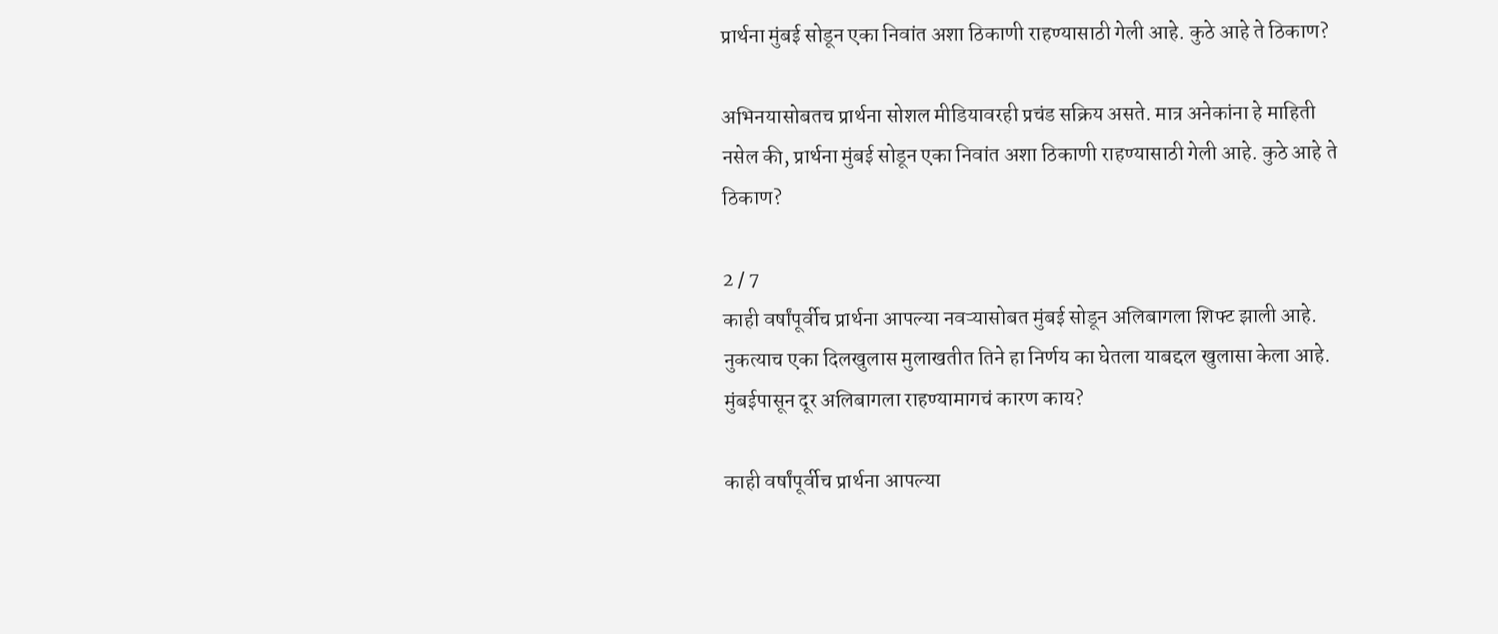प्रार्थना मुंबई सोडून एका निवांत अशा ठिकाणी राहण्यासाठी गेली आहे. कुठे आहे ते ठिकाण?

अभिनयासोबतच प्रार्थना सोशल मीडियावरही प्रचंड सक्रिय असते. मात्र अनेकांना हे माहिती नसेल की, प्रार्थना मुंबई सोडून एका निवांत अशा ठिकाणी राहण्यासाठी गेली आहे. कुठे आहे ते ठिकाण?

2 / 7
काही वर्षांपूर्वीच प्रार्थना आपल्या नवऱ्यासोबत मुंबई सोडून अलिबागला शिफ्ट झाली आहे. नुकत्याच एका दिलखुलास मुलाखतीत तिने हा निर्णय का घेतला याबद्दल खुलासा केला आहे.  मुंबईपासून दूर अलिबागला राहण्यामागचं कारण काय?

काही वर्षांपूर्वीच प्रार्थना आपल्या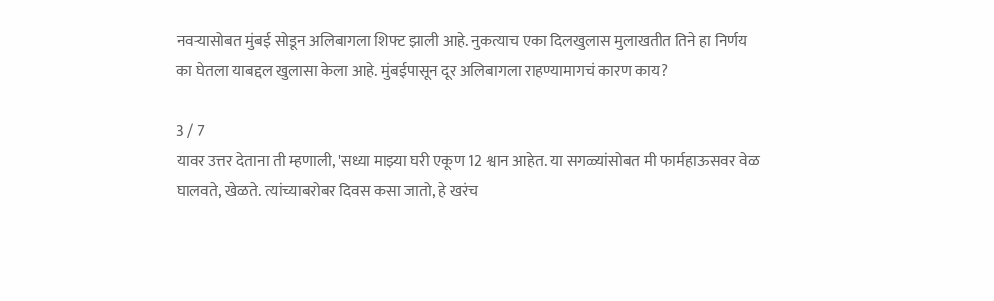नवऱ्यासोबत मुंबई सोडून अलिबागला शिफ्ट झाली आहे. नुकत्याच एका दिलखुलास मुलाखतीत तिने हा निर्णय का घेतला याबद्दल खुलासा केला आहे. मुंबईपासून दूर अलिबागला राहण्यामागचं कारण काय?

3 / 7
यावर उत्तर देताना ती म्हणाली, 'सध्या माझ्या घरी एकूण 12 श्वान आहेत. या सगळ्यांसोबत मी फार्महाऊसवर वेळ घालवते, खेळते. त्यांच्याबरोबर दिवस कसा जातो, हे खरंच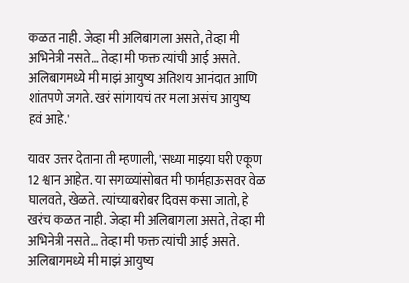कळत नाही. जेव्हा मी अलिबागला असते, तेव्हा मी अभिनेत्री नसते… तेव्हा मी फक्त त्यांची आई असते. अलिबागमध्ये मी माझं आयुष्य अतिशय आनंदात आणि शांतपणे जगते. खरं सांगायचं तर मला असंच आयुष्य हवं आहे.'

यावर उत्तर देताना ती म्हणाली, 'सध्या माझ्या घरी एकूण 12 श्वान आहेत. या सगळ्यांसोबत मी फार्महाऊसवर वेळ घालवते, खेळते. त्यांच्याबरोबर दिवस कसा जातो, हे खरंच कळत नाही. जेव्हा मी अलिबागला असते, तेव्हा मी अभिनेत्री नसते… तेव्हा मी फक्त त्यांची आई असते. अलिबागमध्ये मी माझं आयुष्य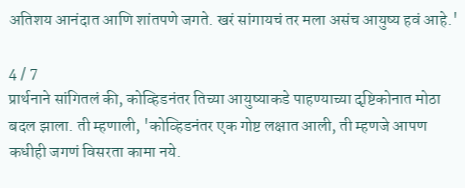अतिशय आनंदात आणि शांतपणे जगते. खरं सांगायचं तर मला असंच आयुष्य हवं आहे.'

4 / 7
प्रार्थनाने सांगितलं की, कोव्हिडनंतर तिच्या आयुष्याकडे पाहण्याच्या दृष्टिकोनात मोठा बदल झाला. ती म्हणाली, 'कोव्हिडनंतर एक गोष्ट लक्षात आली, ती म्हणजे आपण कधीही जगणं विसरता कामा नये.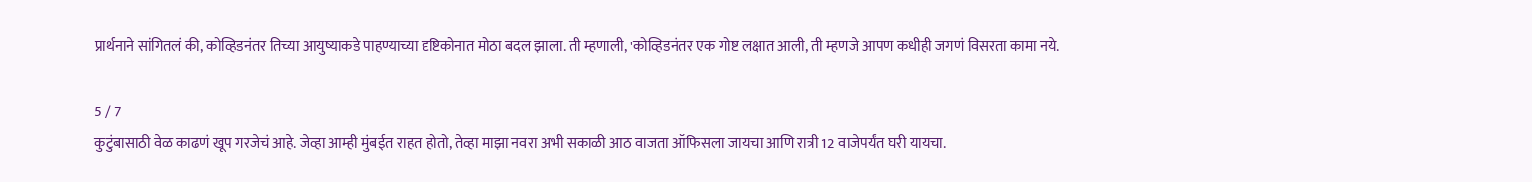प्रार्थनाने सांगितलं की, कोव्हिडनंतर तिच्या आयुष्याकडे पाहण्याच्या दृष्टिकोनात मोठा बदल झाला. ती म्हणाली, 'कोव्हिडनंतर एक गोष्ट लक्षात आली, ती म्हणजे आपण कधीही जगणं विसरता कामा नये.

5 / 7
कुटुंबासाठी वेळ काढणं खूप गरजेचं आहे. जेव्हा आम्ही मुंबईत राहत होतो, तेव्हा माझा नवरा अभी सकाळी आठ वाजता ऑफिसला जायचा आणि रात्री 12 वाजेपर्यंत घरी यायचा.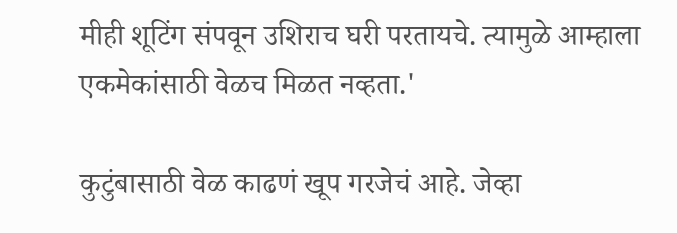मीही शूटिंग संपवून उशिराच घरी परतायचे. त्यामुळे आम्हाला एकमेकांसाठी वेळच मिळत नव्हता.'

कुटुंबासाठी वेळ काढणं खूप गरजेचं आहे. जेव्हा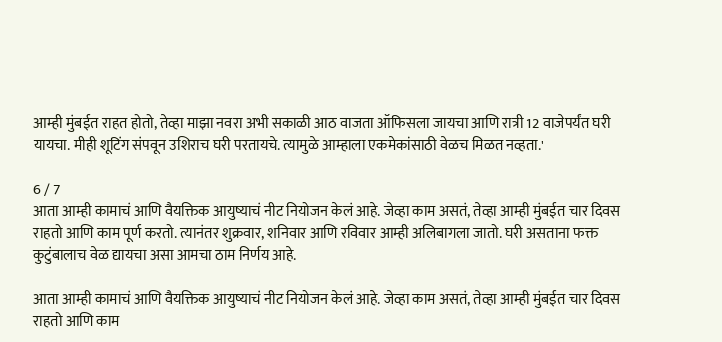आम्ही मुंबईत राहत होतो, तेव्हा माझा नवरा अभी सकाळी आठ वाजता ऑफिसला जायचा आणि रात्री 12 वाजेपर्यंत घरी यायचा. मीही शूटिंग संपवून उशिराच घरी परतायचे. त्यामुळे आम्हाला एकमेकांसाठी वेळच मिळत नव्हता.'

6 / 7
आता आम्ही कामाचं आणि वैयक्तिक आयुष्याचं नीट नियोजन केलं आहे. जेव्हा काम असतं, तेव्हा आम्ही मुंबईत चार दिवस राहतो आणि काम पूर्ण करतो. त्यानंतर शुक्रवार, शनिवार आणि रविवार आम्ही अलिबागला जातो. घरी असताना फक्त कुटुंबालाच वेळ द्यायचा असा आमचा ठाम निर्णय आहे.

आता आम्ही कामाचं आणि वैयक्तिक आयुष्याचं नीट नियोजन केलं आहे. जेव्हा काम असतं, तेव्हा आम्ही मुंबईत चार दिवस राहतो आणि काम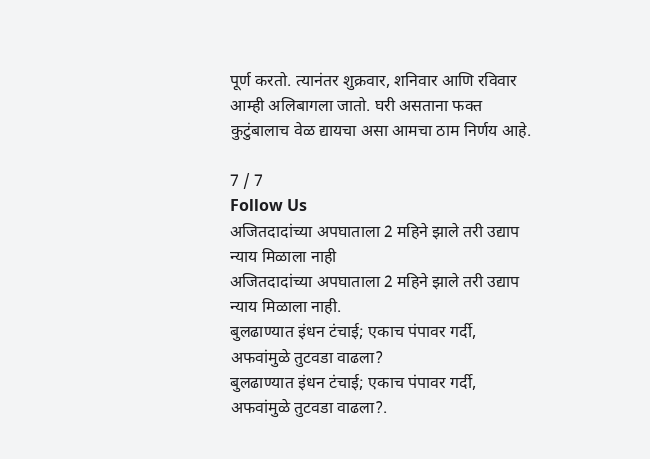पूर्ण करतो. त्यानंतर शुक्रवार, शनिवार आणि रविवार आम्ही अलिबागला जातो. घरी असताना फक्त कुटुंबालाच वेळ द्यायचा असा आमचा ठाम निर्णय आहे.

7 / 7
Follow Us
अजितदादांच्या अपघाताला 2 महिने झाले तरी उद्याप न्याय मिळाला नाही
अजितदादांच्या अपघाताला 2 महिने झाले तरी उद्याप न्याय मिळाला नाही.
बुलढाण्यात इंधन टंचाई; एकाच पंपावर गर्दी, अफवांमुळे तुटवडा वाढला?
बुलढाण्यात इंधन टंचाई; एकाच पंपावर गर्दी, अफवांमुळे तुटवडा वाढला?.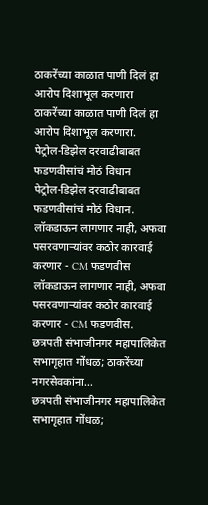ठाकरेंच्या काळात पाणी दिलं हा आरोप दिशाभूल करणारा
ठाकरेंच्या काळात पाणी दिलं हा आरोप दिशाभूल करणारा.
पेट्रोल-डिझेल दरवाढीबाबत फडणवीसांचं मोठं विधान
पेट्रोल-डिझेल दरवाढीबाबत फडणवीसांचं मोठं विधान.
लॉकडाऊन लागणार नाही, अफवा पसरवणाऱ्यांवर कठोर कारवाई करणार - CM फडणवीस
लॉकडाऊन लागणार नाही, अफवा पसरवणाऱ्यांवर कठोर कारवाई करणार - CM फडणवीस.
छत्रपती संभाजीनगर महापालिकेत सभागृहात गोंधळ; ठाकरेंच्या नगरसेवकांना...
छत्रपती संभाजीनगर महापालिकेत सभागृहात गोंधळ;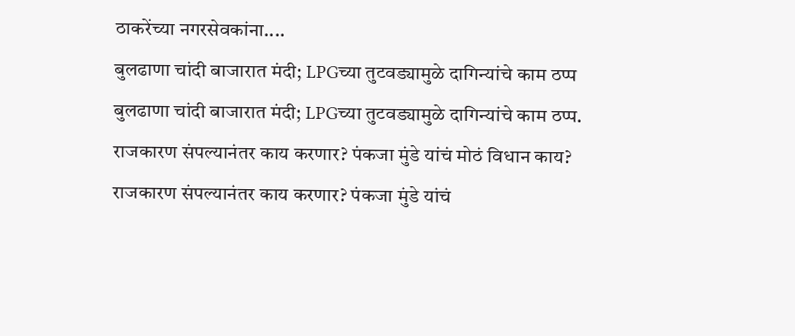ठाकरेंच्या नगरसेवकांना....
बुलढाणा चांदी बाजारात मंदी; LPGच्या तुटवड्यामुळे दागिन्यांचे काम ठप्प
बुलढाणा चांदी बाजारात मंदी; LPGच्या तुटवड्यामुळे दागिन्यांचे काम ठप्प.
राजकारण संपल्यानंतर काय करणार? पंकजा मुंडे यांचं मोठं विधान काय?
राजकारण संपल्यानंतर काय करणार? पंकजा मुंडे यांचं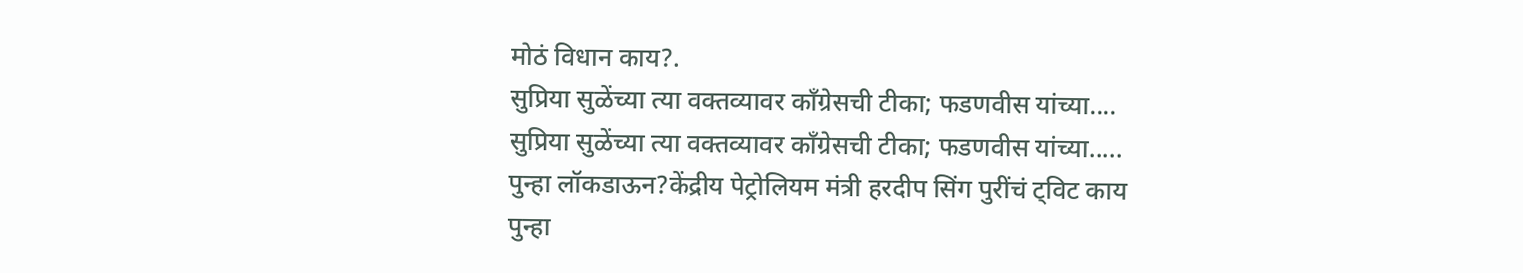मोठं विधान काय?.
सुप्रिया सुळेंच्या त्या वक्तव्यावर काँग्रेसची टीका; फडणवीस यांच्या....
सुप्रिया सुळेंच्या त्या वक्तव्यावर काँग्रेसची टीका; फडणवीस यांच्या.....
पुन्हा लॉकडाऊन?केंद्रीय पेट्रोलियम मंत्री हरदीप सिंग पुरींचं ट्विट काय
पुन्हा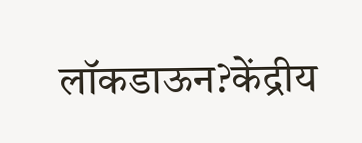लॉकडाऊन?केंद्रीय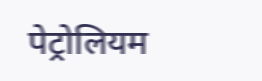पेट्रोलियम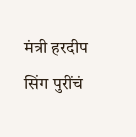मंत्री हरदीप सिंग पुरींचं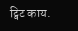ट्विट काय.